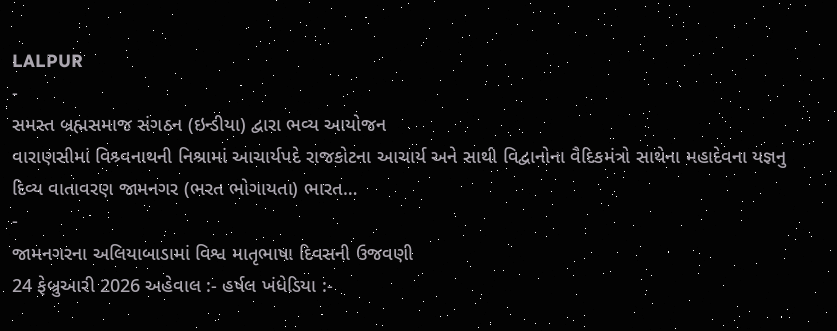LALPUR
-
સમસ્ત બ્રહ્મસમાજ સંગઠન (ઇન્ડીયા) દ્વારા ભવ્ય આયોજન
વારાણસીમાં વિશ્ર્વનાથની નિશ્રામાં આચાર્યપદે રાજકોટના આચાર્ય અને સાથી વિદ્વાનોના વૈદિકમંત્રો સાથેના મહાદેવના યજ્ઞનુ દિવ્ય વાતાવરણ જામનગર (ભરત ભોગાયતા) ભારત…
-
જામનગરના અલિયાબાડામાં વિશ્વ માતૃભાષા દિવસની ઉજવણી
24 ફેબ્રુઆરી 2026 અહેવાલ :- હર્ષલ ખંધેડિયા :-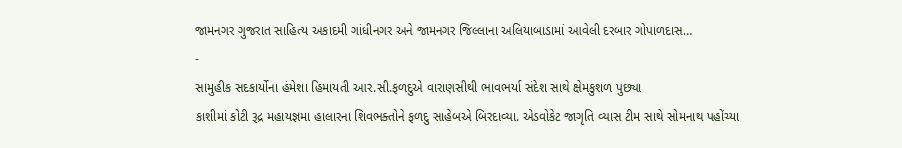જામનગર ગુજરાત સાહિત્ય અકાદમી ગાંધીનગર અને જામનગર જિલ્લાના અલિયાબાડામાં આવેલી દરબાર ગોપાળદાસ…
-
સામુહીક સદકાર્યોના હંમેશા હિમાયતી આર.સી.ફળદુએ વારાણસીથી ભાવભર્યા સંદેશ સાથે ક્ષેમકુશળ પુછ્યા
કાશીમાં કોટી રૂદ્ર મહાયજ્ઞમા હાલારના શિવભક્તોને ફળદુ સાહેબએ બિરદાવ્યા. એડવોકેટ જાગૃતિ વ્યાસ ટીમ સાથે સોમનાથ પહોંચ્યા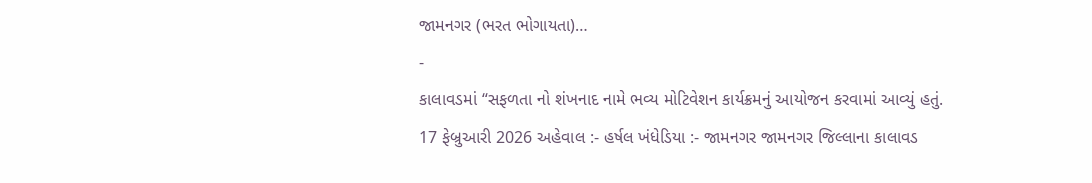જામનગર (ભરત ભોગાયતા)…
-
કાલાવડમાં “સફળતા નો શંખનાદ નામે ભવ્ય મોટિવેશન કાર્યક્રમનું આયોજન કરવામાં આવ્યું હતું.
17 ફેબ્રુઆરી 2026 અહેવાલ :- હર્ષલ ખંધેડિયા :- જામનગર જામનગર જિલ્લાના કાલાવડ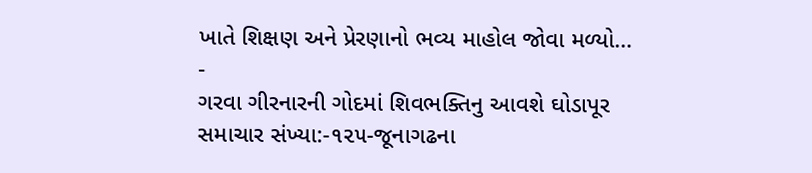ખાતે શિક્ષણ અને પ્રેરણાનો ભવ્ય માહોલ જોવા મળ્યો…
-
ગરવા ગીરનારની ગોદમાં શિવભક્તિનુ આવશે ઘોડાપૂર
સમાચાર સંખ્યા:-૧૨૫-જૂનાગઢના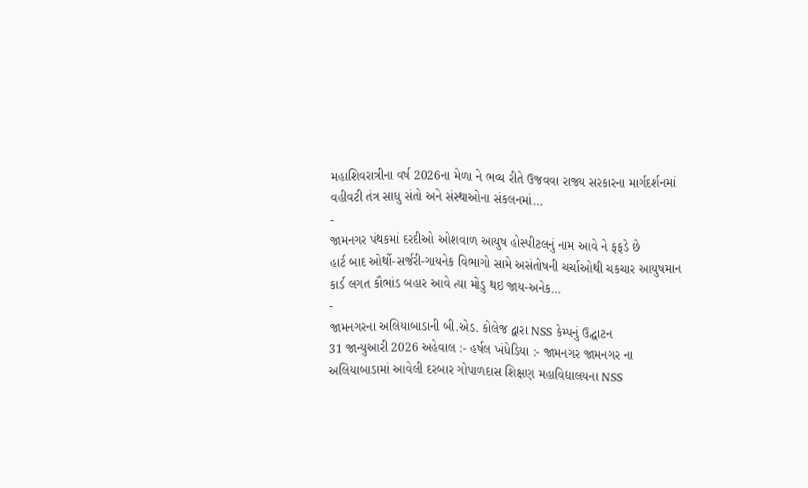મહાશિવરાત્રીના વર્ષ 2026ના મેળા ને ભવ્ય રીતે ઉજવવા રાજ્ય સરકારના માર્ગદર્શનમાં વહીવટી તંત્ર સાધુ સંતો અને સંસ્થાઓના સંકલનમાં…
-
જામનગર પંથકમાં દરદીઓ ઓશવાળ આયુષ હોસ્પીટલનું નામ આવે ને ફફડે છે
હાર્ટ બાદ ઓર્થો-સર્જરી-ગાયનેક વિભાગો સામે અસંતોષની ચર્ચાઓથી ચકચાર આયુષમાન કાર્ડ લગત કૌભાંડ બહાર આવે ત્યા મોડુ થઇ જાય-અનેક…
-
જામનગરના અલિયાબાડાની બી.એડ. કોલેજ દ્વારા NSS કેમ્પનું ઉદ્ઘાટન
31 જાન્યુઆરી 2026 અહેવાલ :- હર્ષલ ખંધેડિયા :- જામનગર જામનગર ના અલિયાબાડામાં આવેલી દરબાર ગોપાળદાસ શિક્ષણ મહાવિદ્યાલયના NSS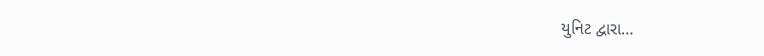યુનિટ દ્વારા…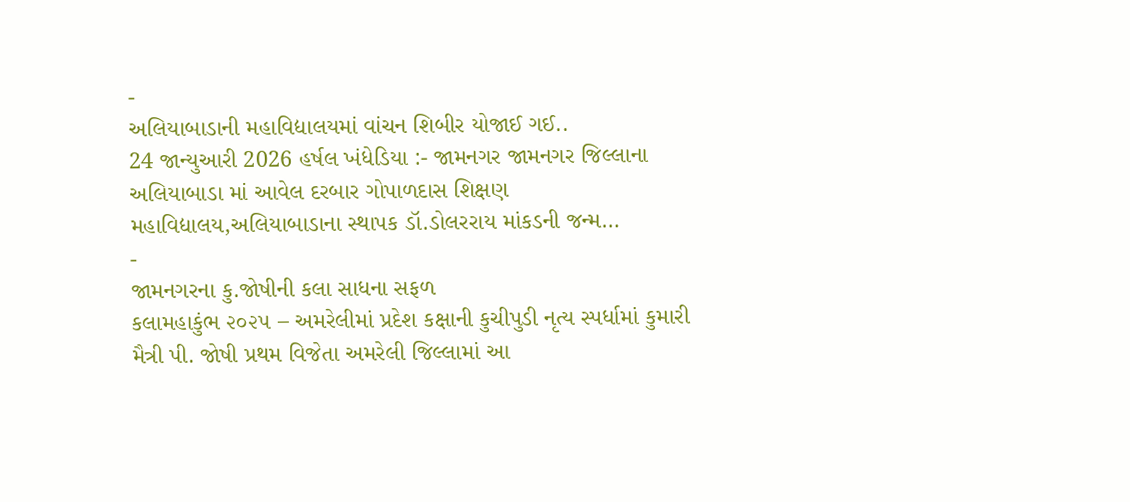-
અલિયાબાડાની મહાવિદ્યાલયમાં વાંચન શિબીર યોજાઈ ગઈ..
24 જાન્યુઆરી 2026 હર્ષલ ખંધેડિયા :- જામનગર જામનગર જિલ્લાના અલિયાબાડા માં આવેલ દરબાર ગોપાળદાસ શિક્ષણ મહાવિદ્યાલય,અલિયાબાડાના સ્થાપક ડૉ.ડોલરરાય માંકડની જન્મ…
-
જામનગરના કુ.જોષીની કલા સાધના સફળ
કલામહાકુંભ ૨૦૨૫ – અમરેલીમાં પ્રદેશ કક્ષાની કુચીપુડી નૃત્ય સ્પર્ધામાં કુમારી મૈત્રી પી. જોષી પ્રથમ વિજેતા અમરેલી જિલ્લામાં આ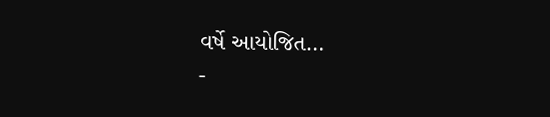વર્ષે આયોજિત…
-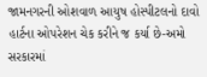જામનગરની ઓશવાળ આયુષ હોસ્પીટલનો દાવો
હાર્ટના ઓપરેશન ચેક કરીને જ કર્યા છે-અમો સરકારમાં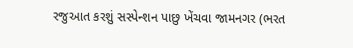રજુઆત કરશું સસ્પેન્શન પાછુ ખેંચવા જામનગર (ભરત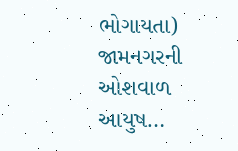ભોગાયતા) જામનગરની ઓશવાળ આયુષ…